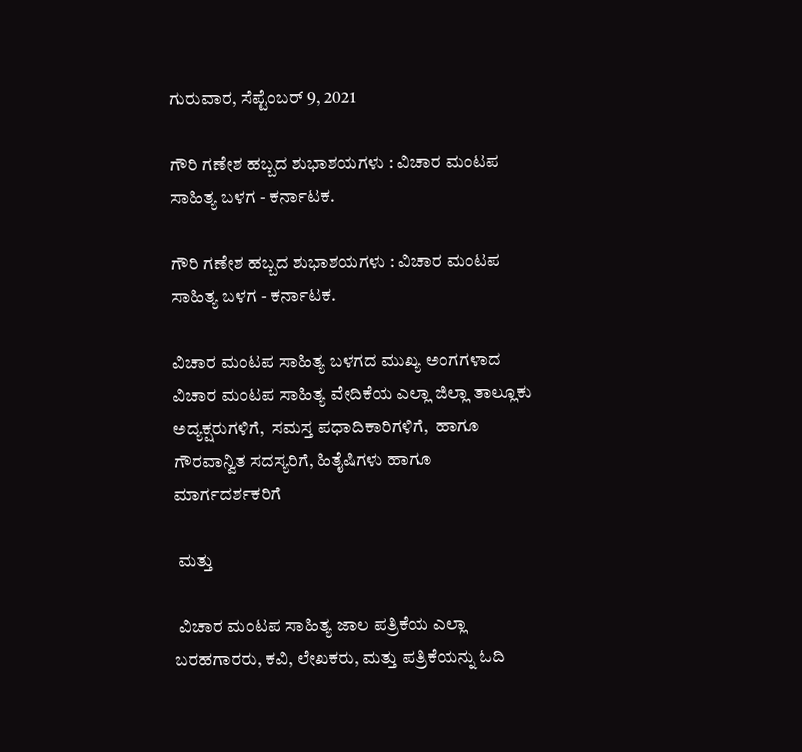ಗುರುವಾರ, ಸೆಪ್ಟೆಂಬರ್ 9, 2021

ಗೌರಿ ಗಣೇಶ ಹಬ್ಬದ ಶುಭಾಶಯಗಳು : ವಿಚಾರ ಮಂಟಪ ಸಾಹಿತ್ಯ ಬಳಗ - ಕರ್ನಾಟಕ.

ಗೌರಿ ಗಣೇಶ ಹಬ್ಬದ ಶುಭಾಶಯಗಳು : ವಿಚಾರ ಮಂಟಪ ಸಾಹಿತ್ಯ ಬಳಗ - ಕರ್ನಾಟಕ.

ವಿಚಾರ ಮಂಟಪ ಸಾಹಿತ್ಯ ಬಳಗದ ಮುಖ್ಯ ಅಂಗಗಳಾದ ವಿಚಾರ ಮಂಟಪ ಸಾಹಿತ್ಯ ವೇದಿಕೆಯ ಎಲ್ಲಾ ಜಿಲ್ಲಾ ತಾಲ್ಲೂಕು ಅದ್ಯಕ್ಷರುಗಳಿಗೆ,  ಸಮಸ್ತ ಪಧಾದಿಕಾರಿಗಳಿಗೆ,  ಹಾಗೂ ಗೌರವಾನ್ವಿತ ಸದಸ್ಯರಿಗೆ, ಹಿತೈಷಿಗಳು ಹಾಗೂ ಮಾರ್ಗದರ್ಶಕರಿಗೆ

 ಮತ್ತು

 ವಿಚಾರ ಮಂಟಪ ಸಾಹಿತ್ಯ ಜಾಲ ಪತ್ರಿಕೆಯ ಎಲ್ಲಾ ಬರಹಗಾರರು, ಕವಿ, ಲೇಖಕರು, ಮತ್ತು ಪತ್ರಿಕೆಯನ್ನು ಓದಿ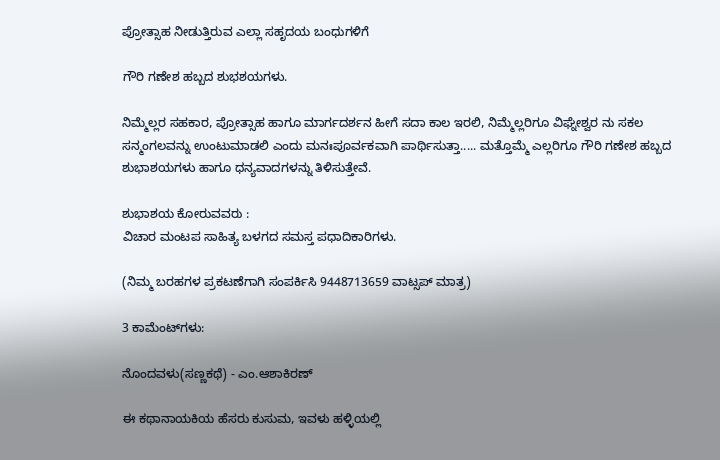ಪ್ರೋತ್ಸಾಹ ನೀಡುತ್ತಿರುವ ಎಲ್ಲಾ ಸಹೃದಯ ಬಂಧುಗಳಿಗೆ

ಗೌರಿ ಗಣೇಶ ಹಬ್ಬದ ಶುಭಶಯಗಳು.

ನಿಮ್ಮೆಲ್ಲರ ಸಹಕಾರ, ಪ್ರೋತ್ಸಾಹ ಹಾಗೂ ಮಾರ್ಗದರ್ಶನ ಹೀಗೆ ಸದಾ ಕಾಲ ಇರಲಿ, ನಿಮ್ಮೆಲ್ಲರಿಗೂ ವಿಘ್ನೇಶ್ವರ ನು ಸಕಲ ಸನ್ಮಂಗಲವನ್ನು ಉಂಟುಮಾಡಲಿ ಎಂದು ಮನಃಪೂರ್ವಕವಾಗಿ ಪಾರ್ಥಿಸುತ್ತಾ..... ಮತ್ತೊಮ್ಮೆ ಎಲ್ಲರಿಗೂ ಗೌರಿ ಗಣೇಶ ಹಬ್ಬದ ಶುಭಾಶಯಗಳು ಹಾಗೂ ಧನ್ಯವಾದಗಳನ್ನು ತಿಳಿಸುತ್ತೇವೆ.

ಶುಭಾಶಯ ಕೋರುವವರು :
ವಿಚಾರ ಮಂಟಪ ಸಾಹಿತ್ಯ ಬಳಗದ ಸಮಸ್ತ ಪಧಾದಿಕಾರಿಗಳು.

(ನಿಮ್ಮ ಬರಹಗಳ ಪ್ರಕಟಣೆಗಾಗಿ ಸಂಪರ್ಕಿಸಿ 9448713659 ವಾಟ್ಸಪ್ ಮಾತ್ರ)

3 ಕಾಮೆಂಟ್‌ಗಳು:

ನೊಂದವಳು(ಸಣ್ಣಕಥೆ) - ಎಂ.ಆಶಾಕಿರಣ್

ಈ ಕಥಾನಾಯಕಿಯ ಹೆಸರು ಕುಸುಮ, ಇವಳು ಹಳ್ಳಿಯಲ್ಲಿ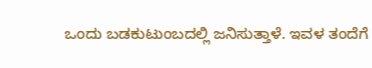ಒಂದು ಬಡಕುಟುಂಬದಲ್ಲಿ ಜನಿಸುತ್ತಾಳೆ. ಇವಳ ತಂದೆಗೆ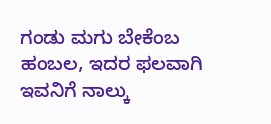ಗಂಡು ಮಗು ಬೇಕೆಂಬ ಹಂಬಲ, ಇದರ ಫಲವಾಗಿ ಇವನಿಗೆ ನಾಲ್ಕು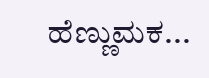ಹೆಣ್ಣುಮಕ...